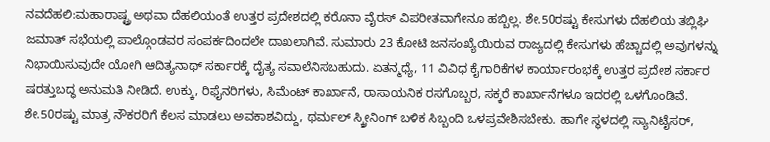ನವದೆಹಲಿ:ಮಹಾರಾಷ್ಟ್ರ ಅಥವಾ ದೆಹಲಿಯಂತೆ ಉತ್ತರ ಪ್ರದೇಶದಲ್ಲಿ ಕರೊನಾ ವೈರಸ್ ವಿಪರೀತವಾಗೇನೂ ಹಬ್ಬಿಲ್ಲ. ಶೇ.50ರಷ್ಟು ಕೇಸುಗಳು ದೆಹಲಿಯ ತಬ್ಲಿಘಿ ಜಮಾತ್ ಸಭೆಯಲ್ಲಿ ಪಾಲ್ಗೊಂಡವರ ಸಂಪರ್ಕದಿಂದಲೇ ದಾಖಲಾಗಿವೆ. ಸುಮಾರು 23 ಕೋಟಿ ಜನಸಂಖ್ಯೆಯಿರುವ ರಾಜ್ಯದಲ್ಲಿ ಕೇಸುಗಳು ಹೆಚ್ಚಾದಲ್ಲಿ ಅವುಗಳನ್ನು ನಿಭಾಯಿಸುವುದೇ ಯೋಗಿ ಆದಿತ್ಯನಾಥ್ ಸರ್ಕಾರಕ್ಕೆ ದೈತ್ಯ ಸವಾಲೆನಿಸಬಹುದು. ಏತನ್ಮಧ್ಯೆ, 11 ವಿವಿಧ ಕೈಗಾರಿಕೆಗಳ ಕಾರ್ಯಾರಂಭಕ್ಕೆ ಉತ್ತರ ಪ್ರದೇಶ ಸರ್ಕಾರ ಷರತ್ತುಬದ್ಧ ಅನುಮತಿ ನೀಡಿದೆ. ಉಕ್ಕು, ರಿಫೈನರಿಗಳು, ಸಿಮೆಂಟ್ ಕಾರ್ಖಾನೆ, ರಾಸಾಯನಿಕ ರಸಗೊಬ್ಬರ, ಸಕ್ಕರೆ ಕಾರ್ಖಾನೆಗಳೂ ಇದರಲ್ಲಿ ಒಳಗೊಂಡಿವೆ.
ಶೇ.50ರಷ್ಟು ಮಾತ್ರ ನೌಕರರಿಗೆ ಕೆಲಸ ಮಾಡಲು ಅವಕಾಶವಿದ್ದು, ಥರ್ಮಲ್ ಸ್ಕ್ರೀನಿಂಗ್ ಬಳಿಕ ಸಿಬ್ಬಂದಿ ಒಳಪ್ರವೇಶಿಸಬೇಕು. ಹಾಗೇ ಸ್ಥಳದಲ್ಲಿ ಸ್ಯಾನಿಟೈಸರ್,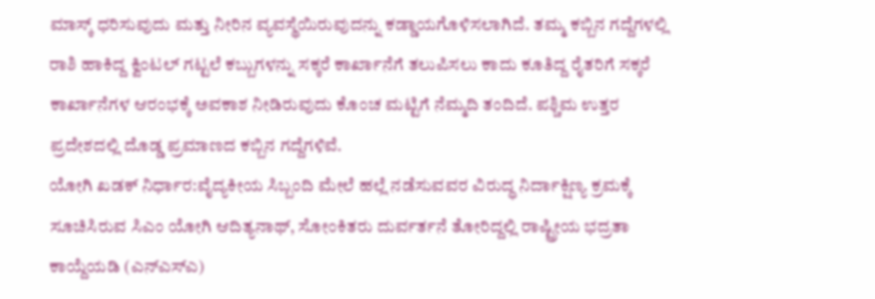ಮಾಸ್ಕ್ ಧರಿಸುವುದು ಮತ್ತು ನೀರಿನ ವ್ಯವಸ್ಥೆಯಿರುವುದನ್ನು ಕಡ್ಡಾಯಗೊಳಿಸಲಾಗಿದೆ. ತಮ್ಮ ಕಬ್ಬಿನ ಗದ್ದೆಗಳಲ್ಲಿ ರಾಶಿ ಹಾಕಿದ್ದ ಕ್ವಿಂಟಲ್ ಗಟ್ಟಲೆ ಕಬ್ಬುಗಳನ್ನು ಸಕ್ಕರೆ ಕಾರ್ಖಾನೆಗೆ ತಲುಪಿಸಲು ಕಾದು ಕೂತಿದ್ದ ರೈತರಿಗೆ ಸಕ್ಕರೆ ಕಾರ್ಖಾನೆಗಳ ಆರಂಭಕ್ಕೆ ಅವಕಾಶ ನೀಡಿರುವುದು ಕೊಂಚ ಮಟ್ಟಿಗೆ ನೆಮ್ಮದಿ ತಂದಿದೆ. ಪಶ್ಚಿಮ ಉತ್ತರ ಪ್ರದೇಶದಲ್ಲಿ ದೊಡ್ಡ ಪ್ರಮಾಣದ ಕಬ್ಬಿನ ಗದ್ದೆಗಳಿವೆ.
ಯೋಗಿ ಖಡಕ್ ನಿರ್ಧಾರ:ವೈದ್ಯಕೀಯ ಸಿಬ್ಬಂದಿ ಮೇಲೆ ಹಲ್ಲೆ ನಡೆಸುವವರ ವಿರುದ್ಧ ನಿರ್ದಾಕ್ಷಿಣ್ಯ ಕ್ರಮಕ್ಕೆ ಸೂಚಿಸಿರುವ ಸಿಎಂ ಯೋಗಿ ಆದಿತ್ಯನಾಥ್, ಸೋಂಕಿತರು ದುರ್ವರ್ತನೆ ತೋರಿದ್ದಲ್ಲಿ ರಾಷ್ಟ್ರೀಯ ಭದ್ರತಾ ಕಾಯ್ದೆಯಡಿ (ಎನ್ಎಸ್ಎ)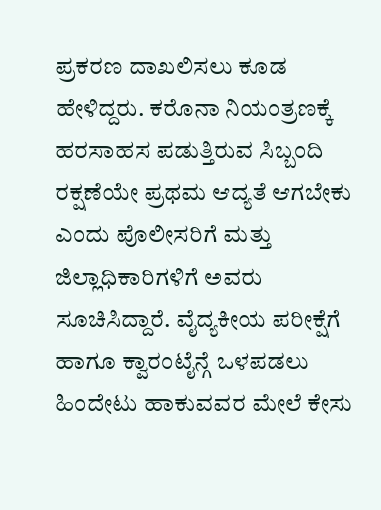ಪ್ರಕರಣ ದಾಖಲಿಸಲು ಕೂಡ ಹೇಳಿದ್ದರು. ಕರೊನಾ ನಿಯಂತ್ರಣಕ್ಕೆ ಹರಸಾಹಸ ಪಡುತ್ತಿರುವ ಸಿಬ್ಬಂದಿ ರಕ್ಷಣೆಯೇ ಪ್ರಥಮ ಆದ್ಯತೆ ಆಗಬೇಕು ಎಂದು ಪೊಲೀಸರಿಗೆ ಮತ್ತು ಜಿಲ್ಲಾಧಿಕಾರಿಗಳಿಗೆ ಅವರು ಸೂಚಿಸಿದ್ದಾರೆ. ವೈದ್ಯಕೀಯ ಪರೀಕ್ಷೆಗೆ ಹಾಗೂ ಕ್ವಾರಂಟೈನ್ಗೆ ಒಳಪಡಲು ಹಿಂದೇಟು ಹಾಕುವವರ ಮೇಲೆ ಕೇಸು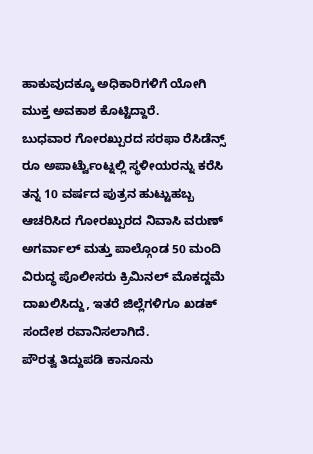ಹಾಕುವುದಕ್ಕೂ ಅಧಿಕಾರಿಗಳಿಗೆ ಯೋಗಿ ಮುಕ್ತ ಅವಕಾಶ ಕೊಟ್ಟಿದ್ದಾರೆ.
ಬುಧವಾರ ಗೋರಖ್ಪುರದ ಸರಫಾ ರೆಸಿಡೆನ್ಸ್ ರೂ ಅಪಾರ್ಟ್ವೆುಂಟ್ನಲ್ಲಿ ಸ್ಥಳೀಯರನ್ನು ಕರೆಸಿ ತನ್ನ 10 ವರ್ಷದ ಪುತ್ರನ ಹುಟ್ಟುಹಬ್ಬ ಆಚರಿಸಿದ ಗೋರಖ್ಪುರದ ನಿವಾಸಿ ವರುಣ್ ಅಗರ್ವಾಲ್ ಮತ್ತು ಪಾಲ್ಗೊಂಡ 50 ಮಂದಿ ವಿರುದ್ಧ ಪೊಲೀಸರು ಕ್ರಿಮಿನಲ್ ಮೊಕದ್ದಮೆ ದಾಖಲಿಸಿದ್ದು, ಇತರೆ ಜಿಲ್ಲೆಗಳಿಗೂ ಖಡಕ್ ಸಂದೇಶ ರವಾನಿಸಲಾಗಿದೆ.
ಪೌರತ್ವ ತಿದ್ದುಪಡಿ ಕಾನೂನು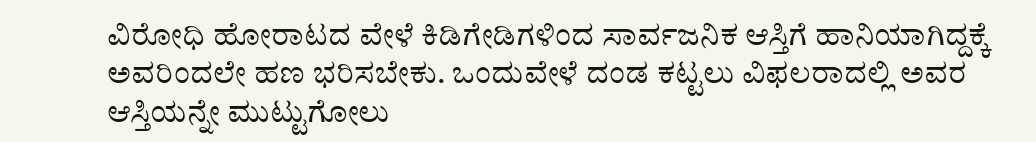ವಿರೋಧಿ ಹೋರಾಟದ ವೇಳೆ ಕಿಡಿಗೇಡಿಗಳಿಂದ ಸಾರ್ವಜನಿಕ ಆಸ್ತಿಗೆ ಹಾನಿಯಾಗಿದ್ದಕ್ಕೆ ಅವರಿಂದಲೇ ಹಣ ಭರಿಸಬೇಕು. ಒಂದುವೇಳೆ ದಂಡ ಕಟ್ಟಲು ವಿಫಲರಾದಲ್ಲಿ ಅವರ ಆಸ್ತಿಯನ್ನೇ ಮುಟ್ಟುಗೋಲು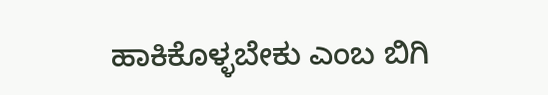ಹಾಕಿಕೊಳ್ಳಬೇಕು ಎಂಬ ಬಿಗಿ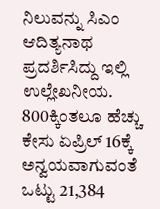ನಿಲುವನ್ನು ಸಿಎಂ ಆದಿತ್ಯನಾಥ ಪ್ರದರ್ಶಿಸಿದ್ದು ಇಲ್ಲಿ ಉಲ್ಲೇಖನೀಯ.
800ಕ್ಕಿಂತಲೂ ಹೆಚ್ಚು ಕೇಸು ಏಪ್ರಿಲ್ 16ಕ್ಕೆ ಅನ್ವಯವಾಗುವಂತೆ ಒಟ್ಟು 21,384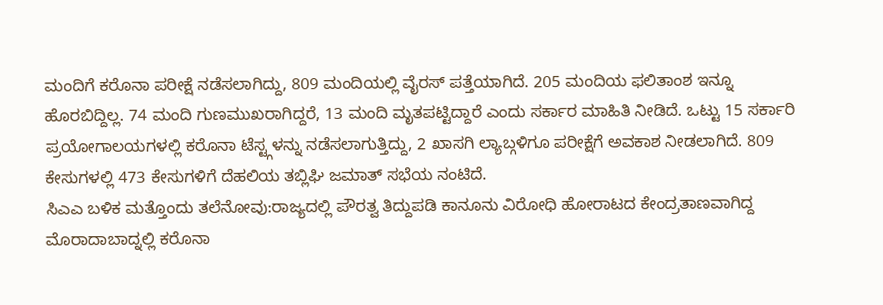ಮಂದಿಗೆ ಕರೊನಾ ಪರೀಕ್ಷೆ ನಡೆಸಲಾಗಿದ್ದು, 809 ಮಂದಿಯಲ್ಲಿ ವೈರಸ್ ಪತ್ತೆಯಾಗಿದೆ. 205 ಮಂದಿಯ ಫಲಿತಾಂಶ ಇನ್ನೂ ಹೊರಬಿದ್ದಿಲ್ಲ. 74 ಮಂದಿ ಗುಣಮುಖರಾಗಿದ್ದರೆ, 13 ಮಂದಿ ಮೃತಪಟ್ಟಿದ್ದಾರೆ ಎಂದು ಸರ್ಕಾರ ಮಾಹಿತಿ ನೀಡಿದೆ. ಒಟ್ಟು 15 ಸರ್ಕಾರಿ ಪ್ರಯೋಗಾಲಯಗಳಲ್ಲಿ ಕರೊನಾ ಟೆಸ್ಟ್ಗಳನ್ನು ನಡೆಸಲಾಗುತ್ತಿದ್ದು, 2 ಖಾಸಗಿ ಲ್ಯಾಬ್ಗಳಿಗೂ ಪರೀಕ್ಷೆಗೆ ಅವಕಾಶ ನೀಡಲಾಗಿದೆ. 809 ಕೇಸುಗಳಲ್ಲಿ 473 ಕೇಸುಗಳಿಗೆ ದೆಹಲಿಯ ತಬ್ಲಿಘಿ ಜಮಾತ್ ಸಭೆಯ ನಂಟಿದೆ.
ಸಿಎಎ ಬಳಿಕ ಮತ್ತೊಂದು ತಲೆನೋವು:ರಾಜ್ಯದಲ್ಲಿ ಪೌರತ್ವ ತಿದ್ದುಪಡಿ ಕಾನೂನು ವಿರೋಧಿ ಹೋರಾಟದ ಕೇಂದ್ರತಾಣವಾಗಿದ್ದ ಮೊರಾದಾಬಾದ್ನಲ್ಲಿ ಕರೊನಾ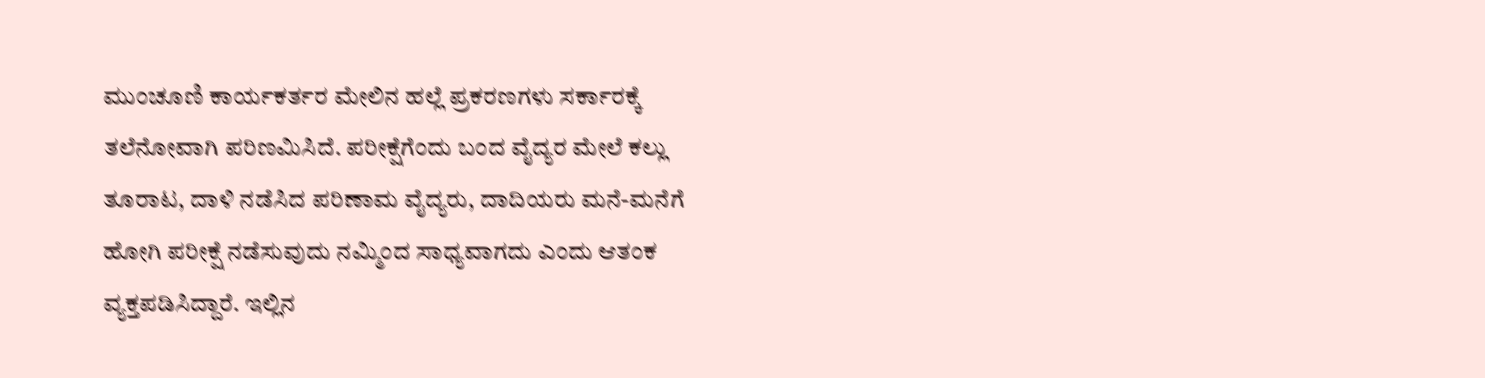ಮುಂಚೂಣಿ ಕಾರ್ಯಕರ್ತರ ಮೇಲಿನ ಹಲ್ಲೆ ಪ್ರಕರಣಗಳು ಸರ್ಕಾರಕ್ಕೆ ತಲೆನೋವಾಗಿ ಪರಿಣಮಿಸಿದೆ. ಪರೀಕ್ಷೆಗೆಂದು ಬಂದ ವೈದ್ಯರ ಮೇಲೆ ಕಲ್ಲು ತೂರಾಟ, ದಾಳಿ ನಡೆಸಿದ ಪರಿಣಾಮ ವೈದ್ಯರು, ದಾದಿಯರು ಮನೆ-ಮನೆಗೆ ಹೋಗಿ ಪರೀಕ್ಷೆ ನಡೆಸುವುದು ನಮ್ಮಿಂದ ಸಾಧ್ಯವಾಗದು ಎಂದು ಆತಂಕ ವ್ಯಕ್ತಪಡಿಸಿದ್ದಾರೆ. ಇಲ್ಲಿನ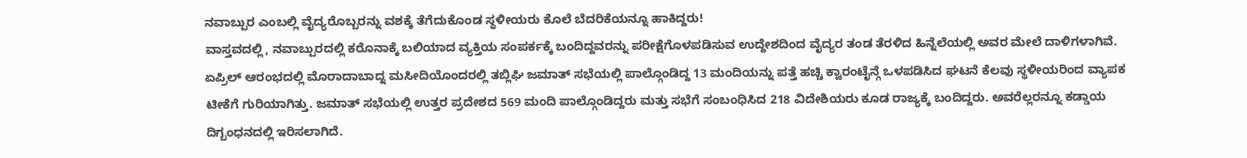ನವಾಬ್ಪುರ ಎಂಬಲ್ಲಿ ವೈದ್ಯರೊಬ್ಬರನ್ನು ವಶಕ್ಕೆ ತೆಗೆದುಕೊಂಡ ಸ್ಥಳೀಯರು ಕೊಲೆ ಬೆದರಿಕೆಯನ್ನೂ ಹಾಕಿದ್ದರು!
ವಾಸ್ತವದಲ್ಲಿ, ನವಾಬ್ಪುರದಲ್ಲಿ ಕರೊನಾಕ್ಕೆ ಬಲಿಯಾದ ವ್ಯಕ್ತಿಯ ಸಂಪರ್ಕಕ್ಕೆ ಬಂದಿದ್ದವರನ್ನು ಪರೀಕ್ಷೆಗೊಳಪಡಿಸುವ ಉದ್ದೇಶದಿಂದ ವೈದ್ಯರ ತಂಡ ತೆರಳಿದ ಹಿನ್ನೆಲೆಯಲ್ಲಿ ಅವರ ಮೇಲೆ ದಾಳಿಗಳಾಗಿವೆ. ಏಪ್ರಿಲ್ ಆರಂಭದಲ್ಲಿ ಮೊರಾದಾಬಾದ್ನ ಮಸೀದಿಯೊಂದರಲ್ಲಿ ತಬ್ಲಿಘಿ ಜಮಾತ್ ಸಭೆಯಲ್ಲಿ ಪಾಲ್ಗೊಂಡಿದ್ದ 13 ಮಂದಿಯನ್ನು ಪತ್ತೆ ಹಚ್ಚಿ ಕ್ವಾರಂಟೈನ್ಗೆ ಒಳಪಡಿಸಿದ ಘಟನೆ ಕೆಲವು ಸ್ಥಳೀಯರಿಂದ ವ್ಯಾಪಕ ಟೀಕೆಗೆ ಗುರಿಯಾಗಿತ್ತು. ಜಮಾತ್ ಸಭೆಯಲ್ಲಿ ಉತ್ತರ ಪ್ರದೇಶದ 569 ಮಂದಿ ಪಾಲ್ಗೊಂಡಿದ್ದರು ಮತ್ತು ಸಭೆಗೆ ಸಂಬಂಧಿಸಿದ 218 ವಿದೇಶಿಯರು ಕೂಡ ರಾಜ್ಯಕ್ಕೆ ಬಂದಿದ್ದರು. ಅವರೆಲ್ಲರನ್ನೂ ಕಡ್ಡಾಯ ದಿಗ್ಬಂಧನದಲ್ಲಿ ಇರಿಸಲಾಗಿದೆ.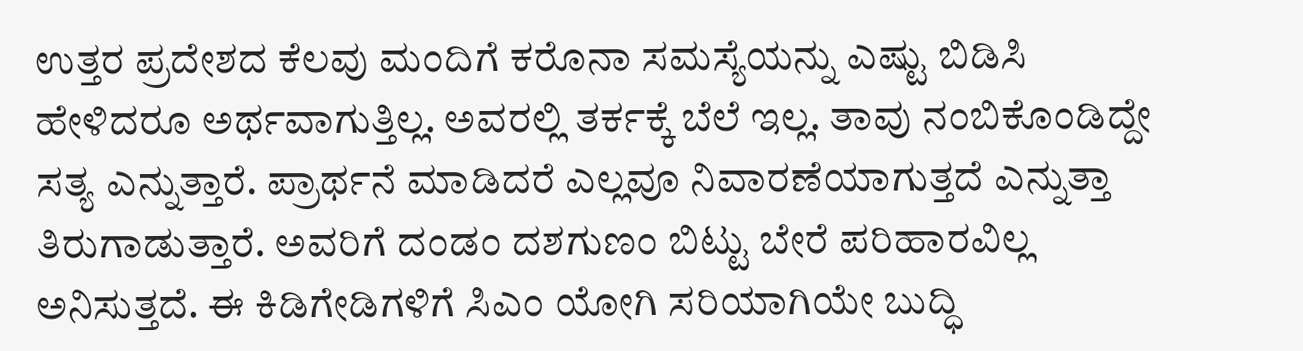ಉತ್ತರ ಪ್ರದೇಶದ ಕೆಲವು ಮಂದಿಗೆ ಕರೊನಾ ಸಮಸ್ಯೆಯನ್ನು ಎಷ್ಟು ಬಿಡಿಸಿ ಹೇಳಿದರೂ ಅರ್ಥವಾಗುತ್ತಿಲ್ಲ. ಅವರಲ್ಲಿ ತರ್ಕಕ್ಕೆ ಬೆಲೆ ಇಲ್ಲ. ತಾವು ನಂಬಿಕೊಂಡಿದ್ದೇ ಸತ್ಯ ಎನ್ನುತ್ತಾರೆ. ಪ್ರಾರ್ಥನೆ ಮಾಡಿದರೆ ಎಲ್ಲವೂ ನಿವಾರಣೆಯಾಗುತ್ತದೆ ಎನ್ನುತ್ತಾ ತಿರುಗಾಡುತ್ತಾರೆ. ಅವರಿಗೆ ದಂಡಂ ದಶಗುಣಂ ಬಿಟ್ಟು ಬೇರೆ ಪರಿಹಾರವಿಲ್ಲ ಅನಿಸುತ್ತದೆ. ಈ ಕಿಡಿಗೇಡಿಗಳಿಗೆ ಸಿಎಂ ಯೋಗಿ ಸರಿಯಾಗಿಯೇ ಬುದ್ಧಿ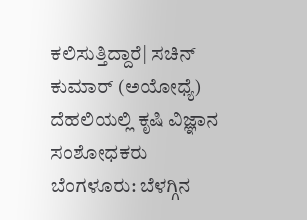ಕಲಿಸುತ್ತಿದ್ದಾರೆ| ಸಚಿನ್ ಕುಮಾರ್ (ಅಯೋಧ್ಯೆ) ದೆಹಲಿಯಲ್ಲಿ ಕೃಷಿ ವಿಜ್ಞಾನ ಸಂಶೋಧಕರು
ಬೆಂಗಳೂರು: ಬೆಳಗ್ಗಿನ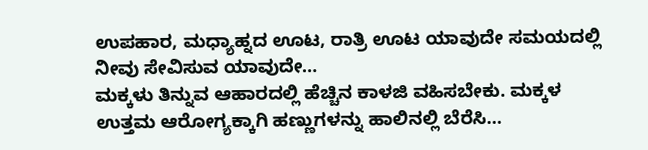ಉಪಹಾರ, ಮಧ್ಯಾಹ್ನದ ಊಟ, ರಾತ್ರಿ ಊಟ ಯಾವುದೇ ಸಮಯದಲ್ಲಿ ನೀವು ಸೇವಿಸುವ ಯಾವುದೇ…
ಮಕ್ಕಳು ತಿನ್ನುವ ಆಹಾರದಲ್ಲಿ ಹೆಚ್ಚಿನ ಕಾಳಜಿ ವಹಿಸಬೇಕು. ಮಕ್ಕಳ ಉತ್ತಮ ಆರೋಗ್ಯಕ್ಕಾಗಿ ಹಣ್ಣುಗಳನ್ನು ಹಾಲಿನಲ್ಲಿ ಬೆರೆಸಿ…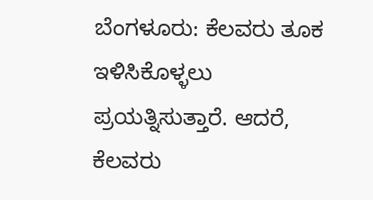ಬೆಂಗಳೂರು: ಕೆಲವರು ತೂಕ ಇಳಿಸಿಕೊಳ್ಳಲು ಪ್ರಯತ್ನಿಸುತ್ತಾರೆ. ಆದರೆ, ಕೆಲವರು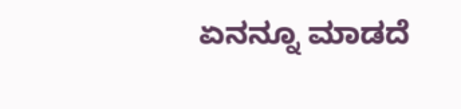ಏನನ್ನೂ ಮಾಡದೆ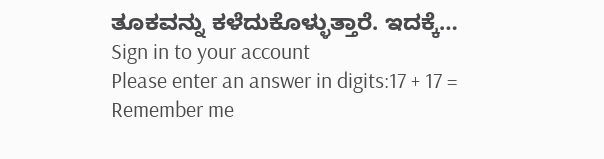ತೂಕವನ್ನು ಕಳೆದುಕೊಳ್ಳುತ್ತಾರೆ. ಇದಕ್ಕೆ…
Sign in to your account
Please enter an answer in digits:17 + 17 =
Remember me